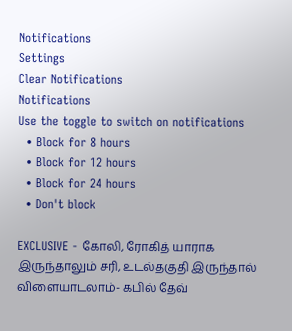Notifications
Settings
Clear Notifications
Notifications
Use the toggle to switch on notifications
  • Block for 8 hours
  • Block for 12 hours
  • Block for 24 hours
  • Don't block

EXCLUSIVE - கோலி, ரோகித் யாராக இருந்தாலும் சரி, உடல்தகுதி இருந்தால் விளையாடலாம்- கபில் தேவ்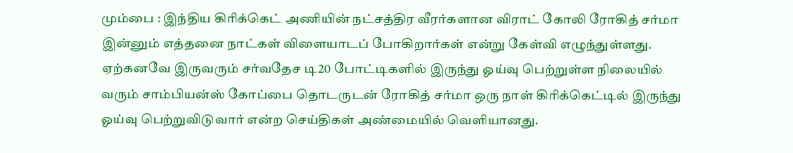மும்பை : இந்திய கிரிக்கெட் அணியின் நட்சத்திர வீரர்களான விராட் கோலி ரோகித் சர்மா இன்னும் எத்தனை நாட்கள் விளையாடப் போகிறார்கள் என்று கேள்வி எழுந்துள்ளது. ஏற்கனவே இருவரும் சர்வதேச டி20 போட்டிகளில் இருந்து ஓய்வு பெற்றுள்ள நிலையில் வரும் சாம்பியன்ஸ் கோப்பை தொடருடன் ரோகித் சர்மா ஒரு நாள் கிரிக்கெட்டில் இருந்து ஓய்வு பெற்றுவிடுவார் என்ற செய்திகள் அண்மையில் வெளியானது.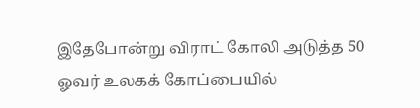இதேபோன்று விராட் கோலி அடுத்த 50 ஓவர் உலகக் கோப்பையில்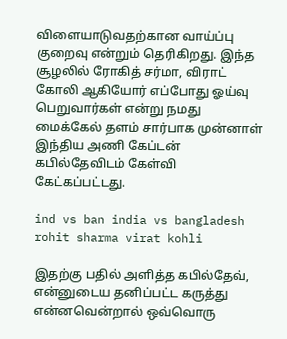விளையாடுவதற்கான வாய்ப்பு குறைவு என்றும் தெரிகிறது. இந்த சூழலில் ரோகித் சர்மா, விராட் கோலி ஆகியோர் எப்போது ஓய்வு பெறுவார்கள் என்று நமது மைக்கேல் தளம் சார்பாக முன்னாள் இந்திய அணி கேப்டன் கபில்தேவிடம் கேள்வி கேட்கப்பட்டது.

ind vs ban india vs bangladesh rohit sharma virat kohli

இதற்கு பதில் அளித்த கபில்தேவ், என்னுடைய தனிப்பட்ட கருத்து என்னவென்றால் ஒவ்வொரு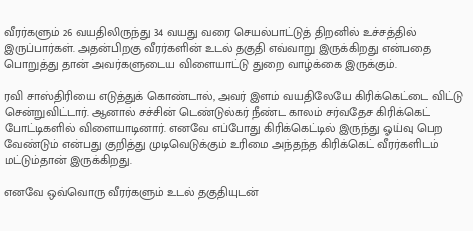வீரர்களும் 26 வயதிலிருந்து 34 வயது வரை செயல்பாட்டுத் திறனில் உச்சத்தில் இருப்பார்கள். அதன்பிறகு வீரர்களின் உடல் தகுதி எவ்வாறு இருக்கிறது என்பதை பொறுத்து தான் அவர்களுடைய விளையாட்டு துறை வாழ்க்கை இருக்கும்.

ரவி சாஸ்திரியை எடுத்துக் கொண்டால், அவர் இளம் வயதிலேயே கிரிக்கெட்டை விட்டு சென்றுவிட்டார். ஆனால் சச்சின் டெண்டுல்கர் நீண்ட காலம் சர்வதேச கிரிக்கெட் போட்டிகளில் விளையாடினார். எனவே எப்போது கிரிக்கெட்டில் இருந்து ஓய்வு பெற வேண்டும் என்பது குறித்து முடிவெடுக்கும் உரிமை அந்தந்த கிரிக்கெட் வீரர்களிடம் மட்டும்தான் இருக்கிறது.

எனவே ஒவ்வொரு வீரர்களும் உடல் தகுதியுடன்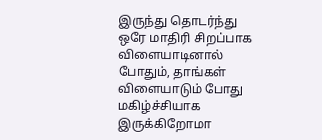இருந்து தொடர்ந்து ஒரே மாதிரி சிறப்பாக விளையாடினால் போதும், தாங்கள் விளையாடும் போது மகிழ்ச்சியாக இருக்கிறோமா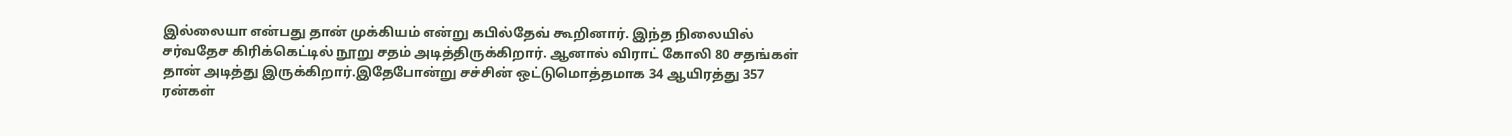இல்லையா என்பது தான் முக்கியம் என்று கபில்தேவ் கூறினார். இந்த நிலையில் சர்வதேச கிரிக்கெட்டில் நூறு சதம் அடித்திருக்கிறார். ஆனால் விராட் கோலி 80 சதங்கள் தான் அடித்து இருக்கிறார்.இதேபோன்று சச்சின் ஒட்டுமொத்தமாக 34 ஆயிரத்து 357 ரன்கள்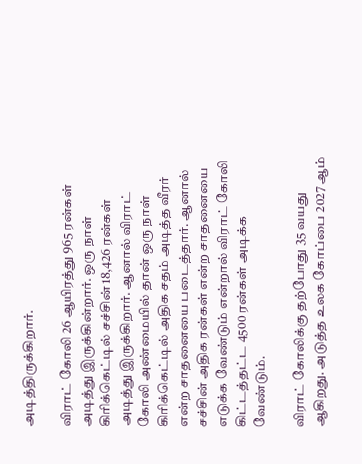அடித்திருக்கிறார்.

விராட் கோலி 26 ஆயிரத்து 965 ரன்கள் அடித்து இருக்கின்றார். ஒரு நாள் கிரிக்கெட்டில் சச்சின் 18,426 ரன்கள் அடித்து இருக்கிறார். ஆனால் விராட் கோலி அண்மையில் தான் ஒரு நாள் கிரிக்கெட்டில் அதிக சதம் அடித்த வீரர் என்ற சாதனையை படைத்தார். ஆனால் சச்சின் அதிக ரன்கள் என்ற சாதனையை எடுக்க வேண்டும் என்றால் விராட் கோலி கிட்டத்தட்ட 4500 ரன்கள் அடிக்க வேண்டும்.

விராட் கோலிக்கு தற்போது 35 வயது ஆகிறது. அடுத்த உலக கோப்பை 2027 ஆம்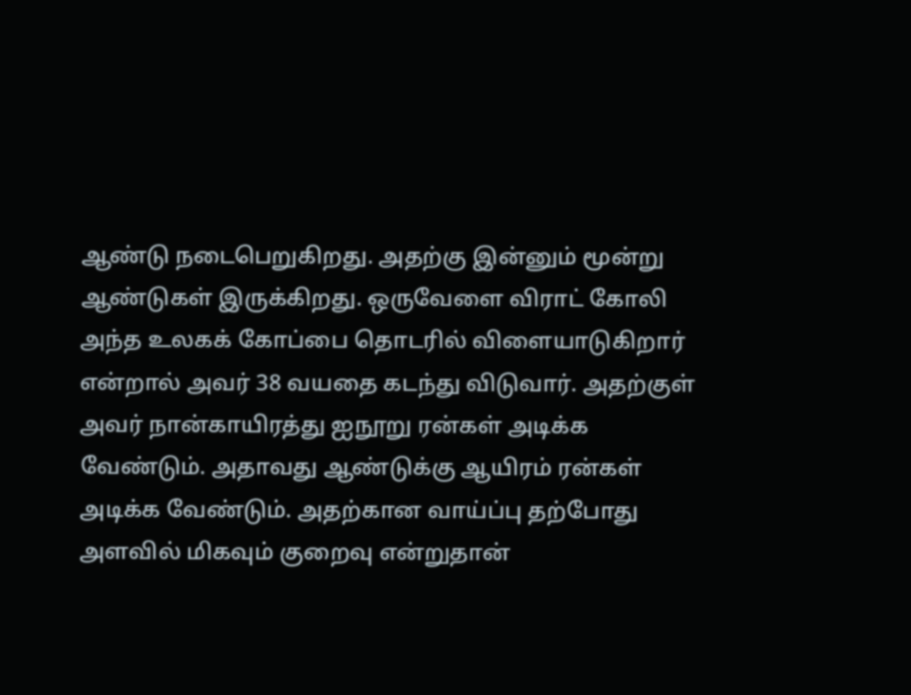ஆண்டு நடைபெறுகிறது. அதற்கு இன்னும் மூன்று ஆண்டுகள் இருக்கிறது. ஒருவேளை விராட் கோலி அந்த உலகக் கோப்பை தொடரில் விளையாடுகிறார் என்றால் அவர் 38 வயதை கடந்து விடுவார். அதற்குள் அவர் நான்காயிரத்து ஐநூறு ரன்கள் அடிக்க வேண்டும். அதாவது ஆண்டுக்கு ஆயிரம் ரன்கள் அடிக்க வேண்டும். அதற்கான வாய்ப்பு தற்போது அளவில் மிகவும் குறைவு என்றுதான்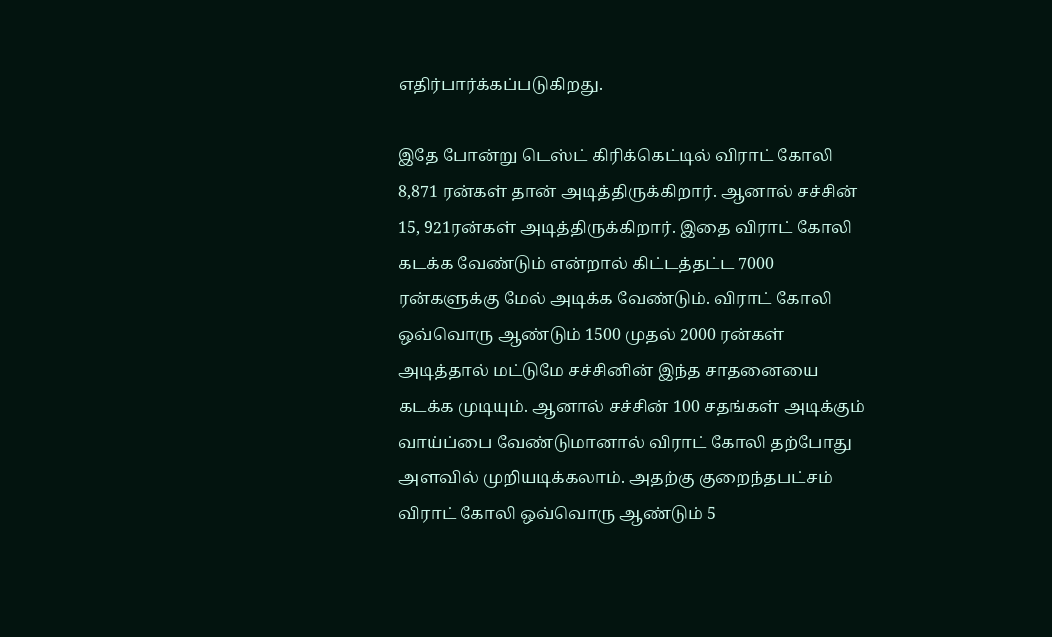எதிர்பார்க்கப்படுகிறது.

இதே போன்று டெஸ்ட் கிரிக்கெட்டில் விராட் கோலி 8,871 ரன்கள் தான் அடித்திருக்கிறார். ஆனால் சச்சின் 15, 921ரன்கள் அடித்திருக்கிறார். இதை விராட் கோலி கடக்க வேண்டும் என்றால் கிட்டத்தட்ட 7000 ரன்களுக்கு மேல் அடிக்க வேண்டும். விராட் கோலி ஒவ்வொரு ஆண்டும் 1500 முதல் 2000 ரன்கள் அடித்தால் மட்டுமே சச்சினின் இந்த சாதனையை கடக்க முடியும். ஆனால் சச்சின் 100 சதங்கள் அடிக்கும் வாய்ப்பை வேண்டுமானால் விராட் கோலி தற்போது அளவில் முறியடிக்கலாம். அதற்கு குறைந்தபட்சம் விராட் கோலி ஒவ்வொரு ஆண்டும் 5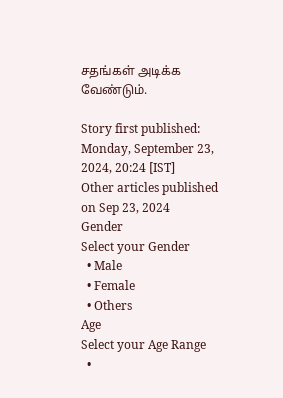சதங்கள் அடிக்க வேண்டும்.

Story first published: Monday, September 23, 2024, 20:24 [IST]
Other articles published on Sep 23, 2024
Gender
Select your Gender
  • Male
  • Female
  • Others
Age
Select your Age Range
  •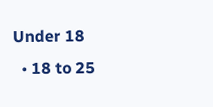Under 18
  • 18 to 25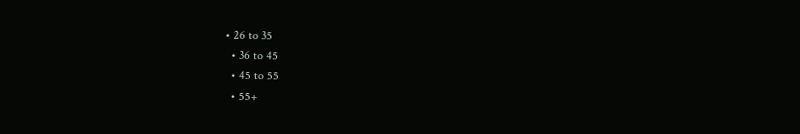• 26 to 35
  • 36 to 45
  • 45 to 55
  • 55+